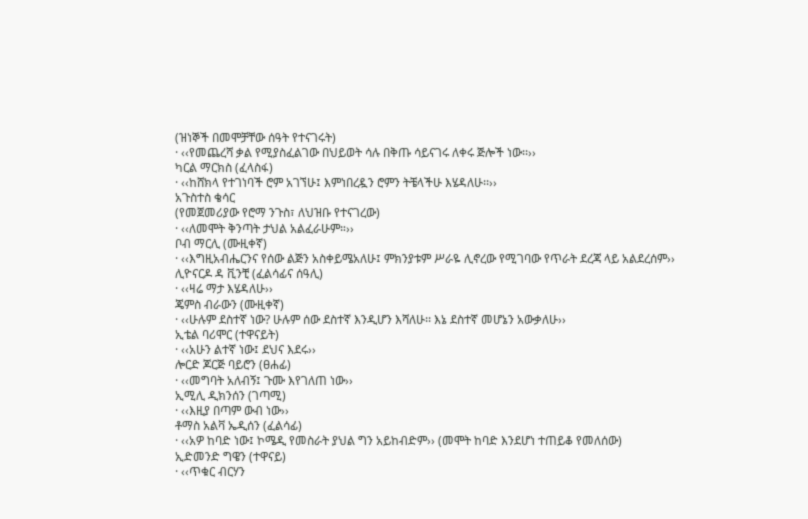(ዝነኞች በመሞቻቸው ሰዓት የተናገሩት)
· ‹‹የመጨረሻ ቃል የሚያስፈልገው በህይወት ሳሉ በቅጡ ሳይናገሩ ለቀሩ ጅሎች ነው፡፡››
ካርል ማርክስ (ፈላስፋ)
· ‹‹ከሸክላ የተገነባች ሮም አገኘሁ፤ እምነበረዷን ሮምን ትቼላችሁ እሄዳለሁ፡፡››
አጉስተስ ቄሳር
(የመጀመሪያው የሮማ ንጉስ፣ ለህዝቡ የተናገረው)
· ‹‹ለመሞት ቅንጣት ታህል አልፈራሁም።››
ቦብ ማርሊ (ሙዚቀኛ)
· ‹‹እግዚአብሔርንና የሰው ልጅን አስቀይሜአለሁ፤ ምክንያቱም ሥራዬ ሊኖረው የሚገባው የጥራት ደረጃ ላይ አልደረሰም››
ሊዮናርዶ ዳ ቪንቺ (ፈልሳፊና ሰዓሊ)
· ‹‹ዛሬ ማታ እሄዳለሁ››
ጄምስ ብራውን (ሙዚቀኛ)
· ‹‹ሁሉም ደስተኛ ነው? ሁሉም ሰው ደስተኛ እንዲሆን እሻለሁ፡፡ እኔ ደስተኛ መሆኔን አውቃለሁ››
ኢቴል ባሪሞር (ተዋናይት)
· ‹‹አሁን ልተኛ ነው፤ ደህና እደሩ››
ሎርድ ጆርጅ ባይሮን (ፀሐፊ)
· ‹‹መግባት አለብኝ፤ ጉሙ እየገለጠ ነው››
ኢሚሊ ዲክንሰን (ገጣሚ)
· ‹‹እዚያ በጣም ውብ ነው››
ቶማስ አልቫ ኤዲሰን (ፈልሳፊ)
· ‹‹አዎ ከባድ ነው፤ ኮሜዲ የመስራት ያህል ግን አይከብድም›› (መሞት ከባድ እንደሆነ ተጠይቆ የመለሰው)
ኢድመንድ ግዌን (ተዋናይ)
· ‹‹ጥቁር ብርሃን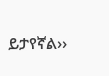ይታየኛል››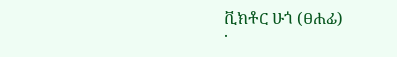ቪክቶር ሁጎ (ፀሐፊ)
·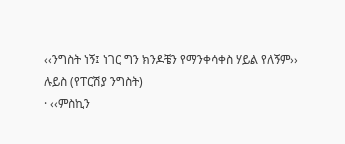‹‹ንግስት ነኝ፤ ነገር ግን ክንዶቼን የማንቀሳቀስ ሃይል የለኝም››
ሉይስ (የፐርሽያ ንግስት)
· ‹‹ምስኪን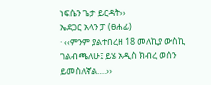ነፍሴን ጌታ ይርዳት››
ኤደጋር አላን ፓ (ፀሐፊ)
· ‹‹ምንም ያልተበረዘ 18 መለኪያ ውስኪ ገልብጫለሁ፤ ይሄ አዲስ ክብረ ወሰን ይመስለኛል….››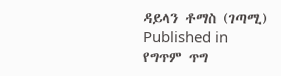ዳይላን ቶማስ (ገጣሚ)
Published in
የግጥም ጥግ